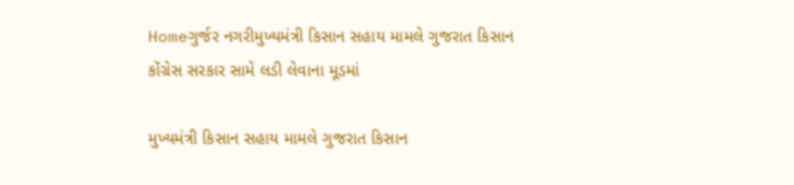Homeગુર્જર નગરીમુખ્યમંત્રી કિસાન સહાય મામલે ગુજરાત કિસાન કોંગ્રેસ સરકાર સામે લડી લેવાના મૂડમાં

મુખ્યમંત્રી કિસાન સહાય મામલે ગુજરાત કિસાન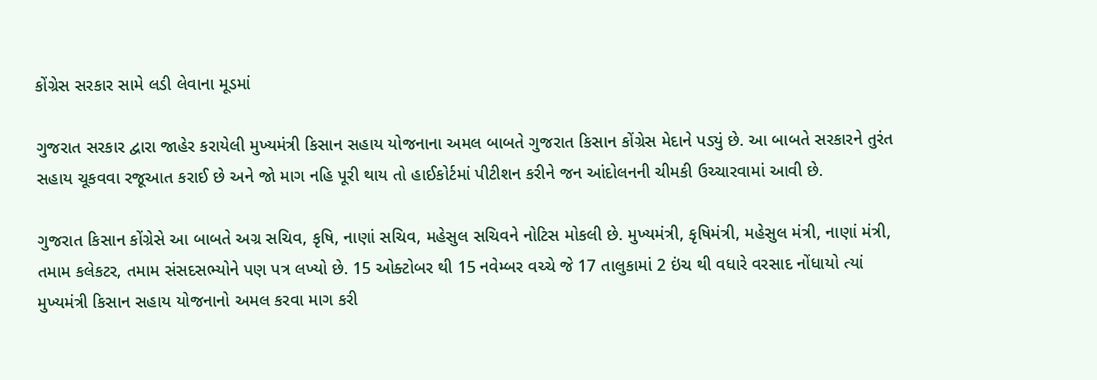કોંગ્રેસ સરકાર સામે લડી લેવાના મૂડમાં

ગુજરાત સરકાર દ્વારા જાહેર કરાયેલી મુખ્યમંત્રી કિસાન સહાય યોજનાના અમલ બાબતે ગુજરાત કિસાન કોંગ્રેસ મેદાને પડ્યું છે. આ બાબતે સરકારને તુરંત સહાય ચૂકવવા રજૂઆત કરાઈ છે અને જો માગ નહિ પૂરી થાય તો હાઈકોર્ટમાં પીટીશન કરીને જન આંદોલનની ચીમકી ઉચ્ચારવામાં આવી છે.

ગુજરાત કિસાન કોંગ્રેસે આ બાબતે અગ્ર સચિવ, કૃષિ, નાણાં સચિવ, મહેસુલ સચિવને નોટિસ મોકલી છે. મુખ્યમંત્રી, કૃષિમંત્રી, મહેસુલ મંત્રી, નાણાં મંત્રી, તમામ કલેકટર, તમામ સંસદસભ્યોને પણ પત્ર લખ્યો છે. 15 ઓક્ટોબર થી 15 નવેમ્બર વચ્ચે જે 17 તાલુકામાં 2 ઇંચ થી વધારે વરસાદ નોંધાયો ત્યાં મુખ્યમંત્રી કિસાન સહાય યોજનાનો અમલ કરવા માગ કરી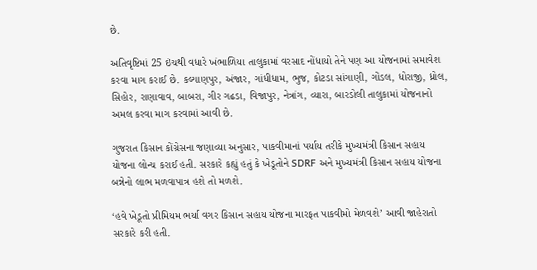છે.

અતિવૃષ્ટિમાં 25 ઇંચથી વધારે ખંભાળિયા તાલુકામાં વરસાદ નોંધાયો તેને પણ આ યોજનામાં સમાવેશ કરવા માગ કરાઈ છે. કલ્યાણપુર, અંજાર, ગાંધીધામ, ભુજ, કોટડા સાંગાણી, ગોંડલ, ધોરાજી, ધ્રોલ, સિહોર, રાણાવાવ, બાબરા, ગીર ગઢડા, વિજાપુર, નેત્રાંગ, વ્યારા, બારડોલી તાલુકામાં યોજનાનો અમલ કરવા માગ કરવામાં આવી છે.

ગુજરાત કિસાન કોંગ્રેસના જણાવ્યા અનુસાર, પાકવીમાનાં પર્યાય તરીકે મુખ્યમંત્રી કિસાન સહાય યોજના લોન્ચ કરાઈ હતી. સરકારે કહ્યું હતું કે ખેડૂતોને SDRF અને મુખ્યમંત્રી કિસાન સહાય યોજના બન્નેનો લાભ મળવાપાત્ર હશે તો મળશે.

‘હવે ખેડૂતો પ્રીમિયમ ભર્યા વગર કિસાન સહાય યોજના મારફત પાકવીમો મેળવશે’ આવી જાહેરાતો સરકારે કરી હતી.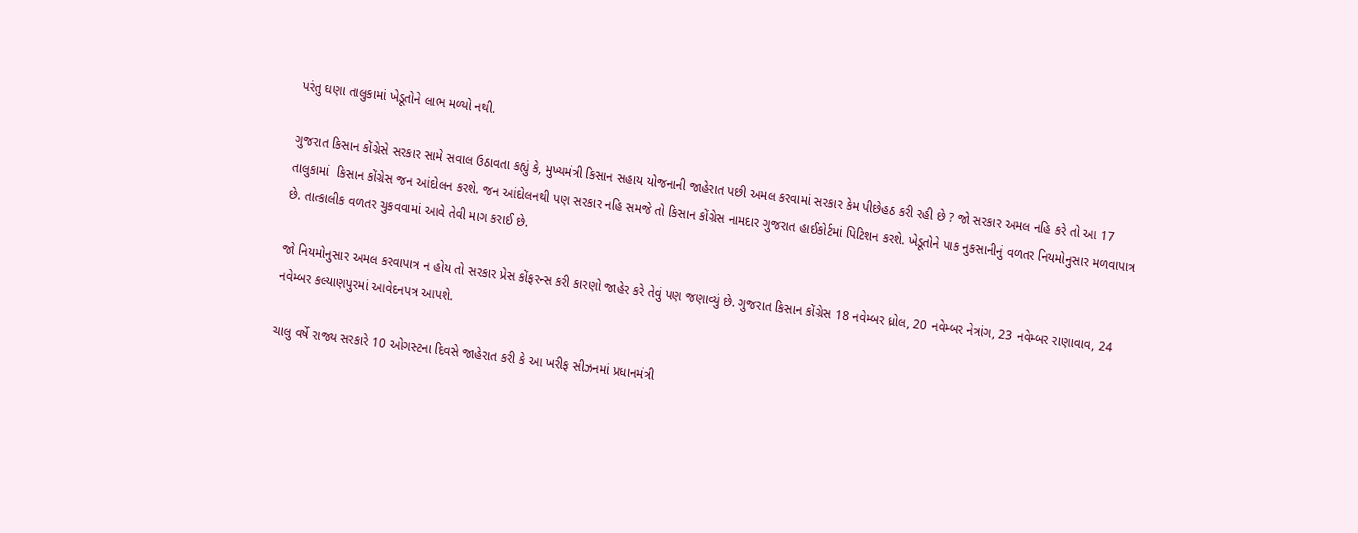પરંતુ ઘણા તાલુકામાં ખેડૂતોને લાભ મળ્યો નથી.

ગુજરાત કિસાન કોંગ્રેસે સરકાર સામે સવાલ ઉઠાવતા કહ્યું કે, મુખ્યમંત્રી કિસાન સહાય યોજનાની જાહેરાત પછી અમલ કરવામાં સરકાર કેમ પીછેહઠ કરી રહી છે ? જો સરકાર અમલ નહિ કરે તો આ 17 તાલુકામાં  કિસાન કોંગ્રેસ જન આંદોલન કરશે. જન આંદોલનથી પણ સરકાર નહિ સમજે તો કિસાન કોંગ્રેસ નામદાર ગુજરાત હાઈકોર્ટમાં પિટિશન કરશે. ખેડૂતોને પાક નુકસાનીનું વળતર નિયમોનુસાર મળવાપાત્ર છે. તાત્કાલીક વળતર ચુકવવામાં આવે તેવી માગ કરાઈ છે.

જો નિયમોનુસાર અમલ કરવાપાત્ર ન હોય તો સરકાર પ્રેસ કોંફરન્સ કરી કારણો જાહેર કરે તેવું પણ જણાવ્યું છે. ગુજરાત કિસાન કોંગ્રેસ 18 નવેમ્બર ધ્રોલ, 20 નવેમ્બર નેત્રાંગ, 23 નવેમ્બર રાણાવાવ, 24 નવેમ્બર કલ્યાણપુરમાં આવેદનપત્ર આપશે.

ચાલુ વર્ષે રાજ્ય સરકારે 10 ઓગસ્ટના દિવસે જાહેરાત કરી કે આ ખરીફ સીઝનમાં પ્રધાનમંત્રી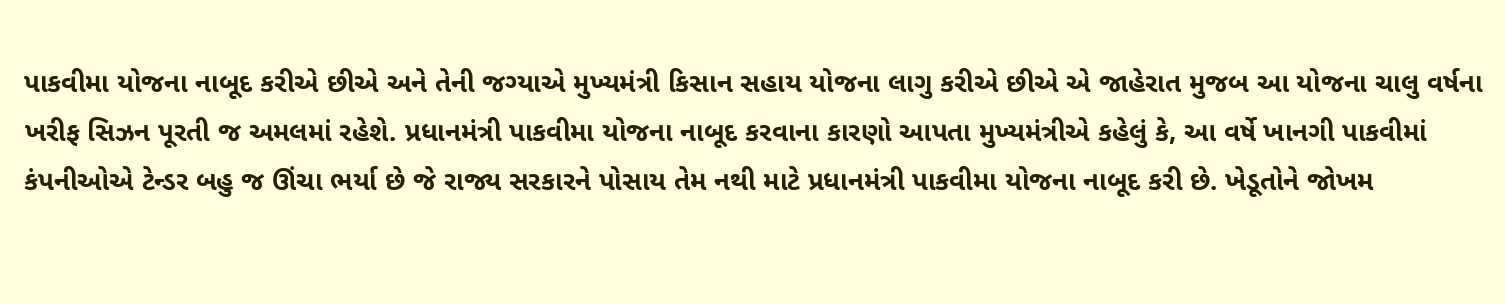પાકવીમા યોજના નાબૂદ કરીએ છીએ અને તેની જગ્યાએ મુખ્યમંત્રી કિસાન સહાય યોજના લાગુ કરીએ છીએ એ જાહેરાત મુજબ આ યોજના ચાલુ વર્ષના ખરીફ સિઝન પૂરતી જ અમલમાં રહેશે. પ્રધાનમંત્રી પાકવીમા યોજના નાબૂદ કરવાના કારણો આપતા મુખ્યમંત્રીએ કહેલું કે, આ વર્ષે ખાનગી પાકવીમાં કંપનીઓએ ટેન્ડર બહુ જ ઊંચા ભર્યા છે જે રાજ્ય સરકારને પોસાય તેમ નથી માટે પ્રધાનમંત્રી પાકવીમા યોજના નાબૂદ કરી છે. ખેડૂતોને જોખમ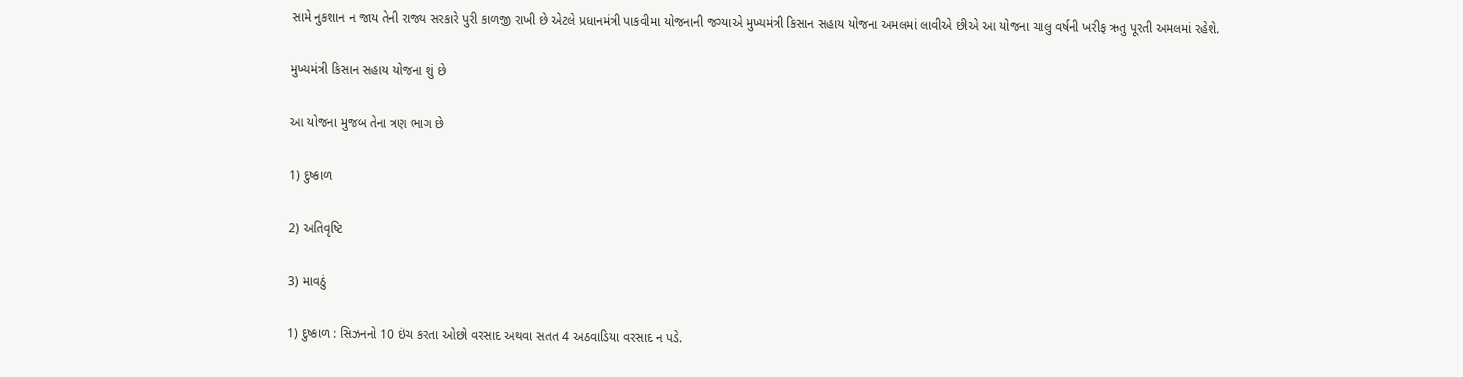સામે નુકશાન ન જાય તેની રાજ્ય સરકારે પુરી કાળજી રાખી છે એટલે પ્રધાનમંત્રી પાકવીમા યોજનાની જગ્યાએ મુખ્યમંત્રી કિસાન સહાય યોજના અમલમાં લાવીએ છીએ આ યોજના ચાલુ વર્ષની ખરીફ ઋતુ પૂરતી અમલમાં રહેશે.

મુખ્યમંત્રી કિસાન સહાય યોજના શું છે

આ યોજના મુજબ તેના ત્રણ ભાગ છે

1) દુષ્કાળ

2) અતિવૃષ્ટિ

3) માવઠું

1) દુષ્કાળ : સિઝનનો 10 ઇંચ કરતા ઓછો વરસાદ અથવા સતત 4 અઠવાડિયા વરસાદ ન પડે.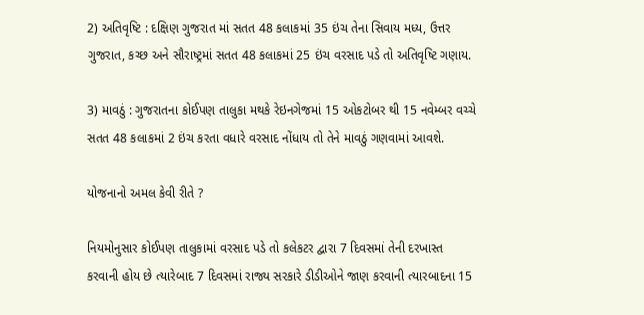2) અતિવૃષ્ટિ : દક્ષિણ ગુજરાત માં સતત 48 કલાકમાં 35 ઇંચ તેના સિવાય મધ્ય, ઉત્તર ગુજરાત, કચ્છ અને સૌરાષ્ટ્રમાં સતત 48 કલાકમાં 25 ઇંચ વરસાદ પડે તો અતિવૃષ્ટિ ગણાય.

3) માવઠું : ગુજરાતના કોઈપણ તાલુકા મથકે રેઇનગેજમાં 15 ઓકટોબર થી 15 નવેમ્બર વચ્ચે સતત 48 કલાકમાં 2 ઇંચ કરતા વધારે વરસાદ નોંધાય તો તેને માવઠું ગણવામાં આવશે.

યોજનાનો અમલ કેવી રીતે ?

નિયમોનુસાર કોઈપણ તાલુકામાં વરસાદ પડે તો કલેકટર દ્વારા 7 દિવસમાં તેની દરખાસ્ત કરવાની હોય છે ત્યારેબાદ 7 દિવસમાં રાજ્ય સરકારે ડીડીઓને જાણ કરવાની ત્યારબાદના 15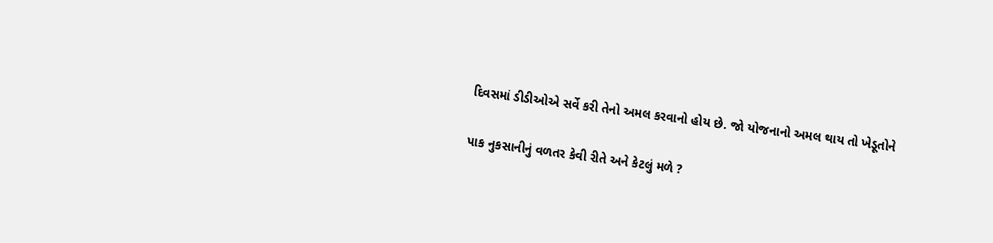દિવસમાં ડીડીઓએ સર્વે કરી તેનો અમલ કરવાનો હોય છે. જો યોજનાનો અમલ થાય તો ખેડૂતોને

પાક નુકસાનીનું વળતર કેવી રીતે અને કેટલું મળે ?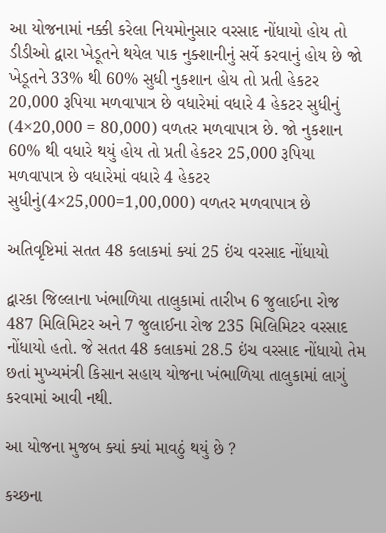આ યોજનામાં નક્કી કરેલા નિયમોનુસાર વરસાદ નોંધાયો હોય તો ડીડીઓ દ્વારા ખેડૂતને થયેલ પાક નુક્શાનીનું સર્વે કરવાનું હોય છે જો ખેડૂતને 33% થી 60% સુધી નુકશાન હોય તો પ્રતી હેકટર 20,000 રૂપિયા મળવાપાત્ર છે વધારેમાં વધારે 4 હેકટર સુધીનું (4×20,000 = 80,000) વળતર મળવાપાત્ર છે. જો નુકશાન 60% થી વધારે થયું હોય તો પ્રતી હેકટર 25,000 રૂપિયા મળવાપાત્ર છે વધારેમાં વધારે 4 હેકટર સુધીનું(4×25,000=1,00,000) વળતર મળવાપાત્ર છે

અતિવૃષ્ટિમાં સતત 48 કલાકમાં ક્યાં 25 ઇંચ વરસાદ નોંધાયો

દ્વારકા જિલ્લાના ખંભાળિયા તાલુકામાં તારીખ 6 જુલાઈના રોજ 487 મિલિમિટર અને 7 જુલાઈના રોજ 235 મિલિમિટર વરસાદ નોંધાયો હતો. જે સતત 48 કલાકમાં 28.5 ઇંચ વરસાદ નોંધાયો તેમ છતાં મુખ્યમંત્રી કિસાન સહાય યોજના ખંભાળિયા તાલુકામાં લાગું કરવામાં આવી નથી.

આ યોજના મુજબ ક્યાં ક્યાં માવઠું થયું છે ?

કચ્છના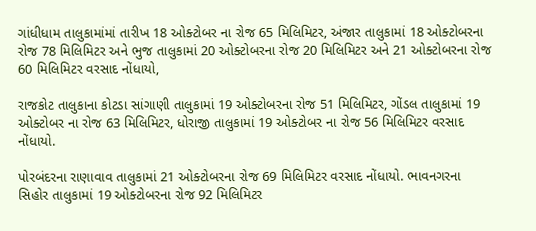ગાંધીધામ તાલુકામાંમાં તારીખ 18 ઓક્ટોબર ના રોજ 65 મિલિમિટર, અંજાર તાલુકામાં 18 ઓક્ટોબરના રોજ 78 મિલિમિટર અને ભુજ તાલુકામાં 20 ઓક્ટોબરના રોજ 20 મિલિમિટર અને 21 ઓક્ટોબરના રોજ 60 મિલિમિટર વરસાદ નોંધાયો,

રાજકોટ તાલુકાના કોટડા સાંગાણી તાલુકામાં 19 ઓક્ટોબરના રોજ 51 મિલિમિટર, ગોંડલ તાલુકામાં 19 ઓક્ટોબર ના રોજ 63 મિલિમિટર, ધોરાજી તાલુકામાં 19 ઓક્ટોબર ના રોજ 56 મિલિમિટર વરસાદ નોંધાયો.

પોરબંદરના રાણાવાવ તાલુકામાં 21 ઓક્ટોબરના રોજ 69 મિલિમિટર વરસાદ નોંધાયો. ભાવનગરના સિહોર તાલુકામાં 19 ઓક્ટોબરના રોજ 92 મિલિમિટર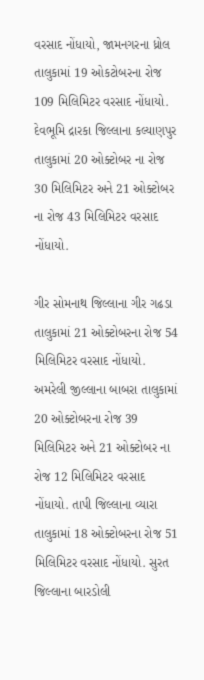વરસાદ નોંધાયો, જામનગરના ધ્રોલ તાલુકામાં 19 ઓકટોબરના રોજ 109 મિલિમિટર વરસાદ નોંધાયો. દેવભૂમિ દ્રારકા જિલ્લાના કલ્યાણપુર તાલુકામાં 20 ઓક્ટોબર ના રોજ 30 મિલિમિટર અને 21 ઓક્ટોબર ના રોજ 43 મિલિમિટર વરસાદ નોંધાયો.

ગીર સોમનાથ જિલ્લાના ગીર ગઢડા તાલુકામાં 21 ઓક્ટોબરના રોજ 54 મિલિમિટર વરસાદ નોંધાયો. અમરેલી જીલ્લાના બાબરા તાલુકામાં 20 ઓક્ટોબરના રોજ 39 મિલિમિટર અને 21 ઓક્ટોબર ના રોજ 12 મિલિમિટર વરસાદ નોંધાયો. તાપી જિલ્લાના વ્યારા તાલુકામાં 18 ઓક્ટોબરના રોજ 51 મિલિમિટર વરસાદ નોંધાયો. સુરત જિલ્લાના બારડોલી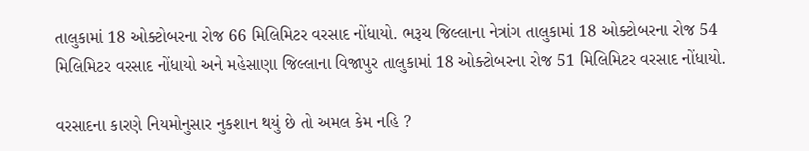તાલુકામાં 18 ઓક્ટોબરના રોજ 66 મિલિમિટર વરસાદ નોંધાયો. ભરૂચ જિલ્લાના નેત્રાંગ તાલુકામાં 18 ઓક્ટોબરના રોજ 54 મિલિમિટર વરસાદ નોંધાયો અને મહેસાણા જિલ્લાના વિજાપુર તાલુકામાં 18 ઓક્ટોબરના રોજ 51 મિલિમિટર વરસાદ નોંધાયો.

વરસાદના કારણે નિયમોનુસાર નુકશાન થયું છે તો અમલ કેમ નહિ ?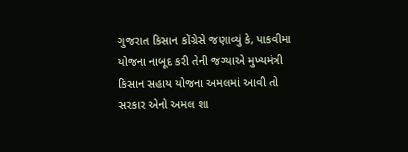ગુજરાત કિસાન કોંગ્રેસે જણાવ્યું કે, પાકવીમા યોજના નાબૂદ કરી તેની જગ્યાએ મુખ્યમંત્રી કિસાન સહાય યોજના અમલમાં આવી તો સરકાર એનો અમલ શા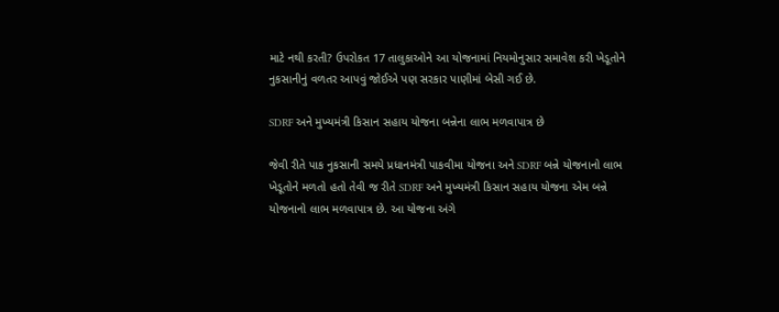માટે નથી કરતી? ઉપરોકત 17 તાલુકાઓને આ યોજનામાં નિયમોનુસાર સમાવેશ કરી ખેડૂતોને નુકસાનીનું વળતર આપવું જોઈએ પણ સરકાર પાણીમાં બેસી ગઈ છે.

SDRF અને મુખ્યમંત્રી કિસાન સહાય યોજના બન્નેના લાભ મળવાપાત્ર છે

જેવી રીતે પાક નુકસાની સમયે પ્રધાનમંત્રી પાકવીમા યોજના અને SDRF બન્ને યોજનાનો લાભ ખેડૂતોને મળતો હતો તેવી જ રીતે SDRF અને મુખ્યમંત્રી કિસાન સહાય યોજના એમ બન્ને યોજનાનો લાભ મળવાપાત્ર છે. આ યોજના અંગે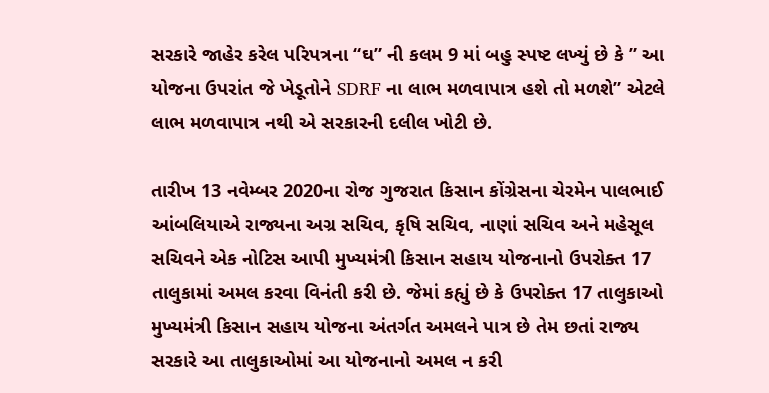સરકારે જાહેર કરેલ પરિપત્રના “ઘ” ની કલમ 9 માં બહુ સ્પષ્ટ લખ્યું છે કે ” આ યોજના ઉપરાંત જે ખેડૂતોને SDRF ના લાભ મળવાપાત્ર હશે તો મળશે” એટલે લાભ મળવાપાત્ર નથી એ સરકારની દલીલ ખોટી છે.

તારીખ 13 નવેમ્બર 2020ના રોજ ગુજરાત કિસાન કોંગ્રેસના ચેરમેન પાલભાઈ આંબલિયાએ રાજ્યના અગ્ર સચિવ, કૃષિ સચિવ, નાણાં સચિવ અને મહેસૂલ સચિવને એક નોટિસ આપી મુખ્યમંત્રી કિસાન સહાય યોજનાનો ઉપરોક્ત 17 તાલુકામાં અમલ કરવા વિનંતી કરી છે. જેમાં કહ્યું છે કે ઉપરોક્ત 17 તાલુકાઓ મુખ્યમંત્રી કિસાન સહાય યોજના અંતર્ગત અમલને પાત્ર છે તેમ છતાં રાજ્ય સરકારે આ તાલુકાઓમાં આ યોજનાનો અમલ ન કરી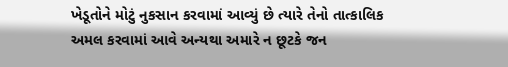ખેડૂતોને મોટું નુકસાન કરવામાં આવ્યું છે ત્યારે તેનો તાત્કાલિક અમલ કરવામાં આવે અન્યથા અમારે ન છૂટકે જન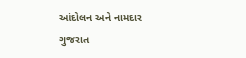આંદોલન અને નામદાર ગુજરાત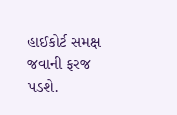હાઈકોર્ટ સમક્ષ જવાની ફરજ પડશે.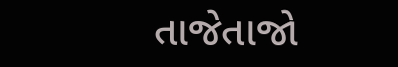તાજેતાજો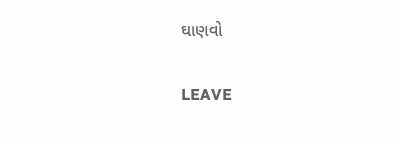ઘાણવો

LEAVE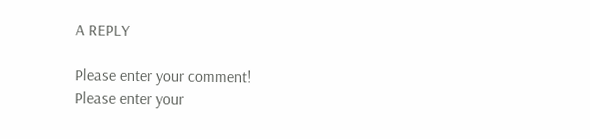A REPLY

Please enter your comment!
Please enter your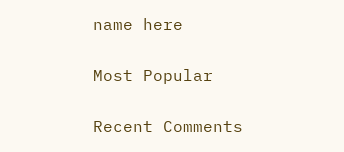name here

Most Popular

Recent Comments